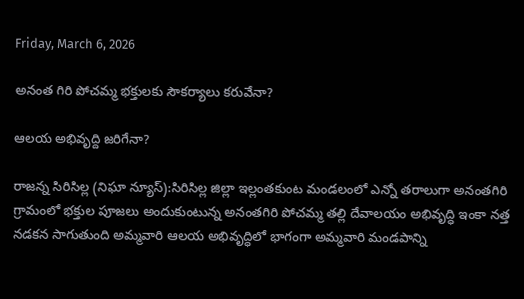Friday, March 6, 2026

అనంత గిరి పోచమ్మ భక్తులకు సౌకర్యాలు కరువేనా?

ఆలయ అభివృద్ది జరిగేనా?

రాజన్న సిరిసిల్ల (నిఘా న్యూస్):సిరిసిల్ల జిల్లా ఇల్లంతకుంట మండలంలో ఎన్నో తరాలుగా అనంతగిరి గ్రామంలో భక్తుల పూజలు అందుకుంటున్న అనంతగిరి పోచమ్మ తల్లి దేవాలయం అభివృద్ధి ఇంకా నత్త నడకన సాగుతుంది అమ్మవారి ఆలయ అభివృద్ధిలో భాగంగా అమ్మవారి మండపాన్ని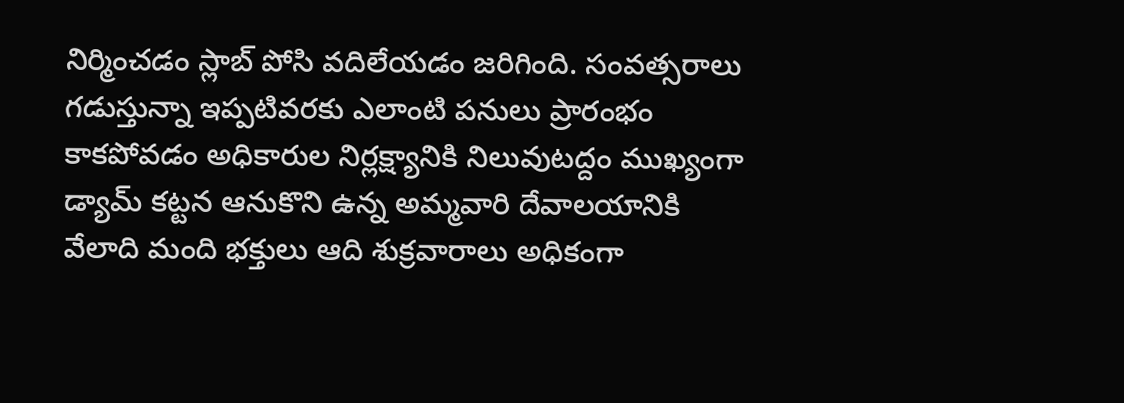నిర్మించడం స్లాబ్ పోసి వదిలేయడం జరిగింది. సంవత్సరాలు గడుస్తున్నా ఇప్పటివరకు ఎలాంటి పనులు ప్రారంభం కాకపోవడం అధికారుల నిర్లక్ష్యానికి నిలువుటద్దం ముఖ్యంగా డ్యామ్ కట్టన ఆనుకొని ఉన్న అమ్మవారి దేవాలయానికి వేలాది మంది భక్తులు ఆది శుక్రవారాలు అధికంగా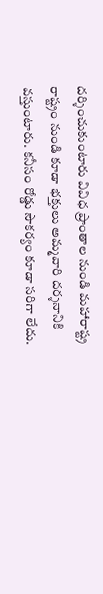దర్శించుకుంటారు వివిధ ప్రాంతాల నుండి మహారాష్ట్ర రాష్ట్రం నుండి కూడా భక్తులు అమ్మవారి దర్శనానికి వస్తుంటారు. కనీసం రోడ్డు సౌకర్యం కూడా సరిగా లేదు.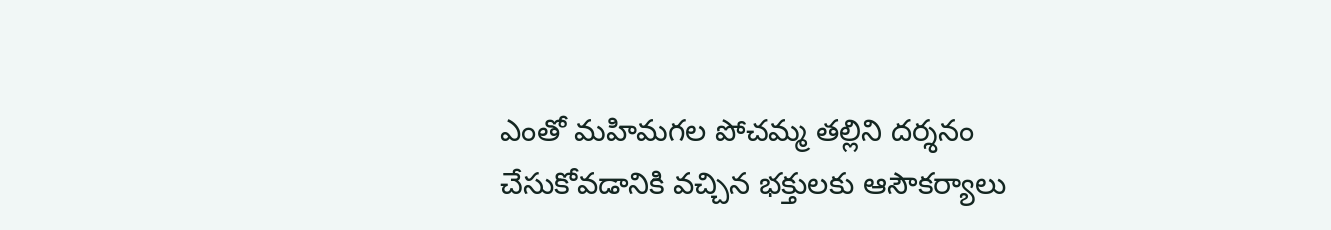ఎంతో మహిమగల పోచమ్మ తల్లిని దర్శనం చేసుకోవడానికి వచ్చిన భక్తులకు ఆసౌకర్యాలు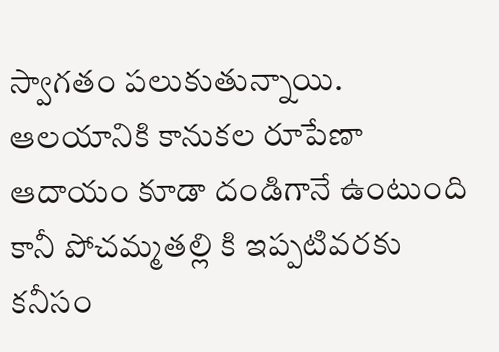స్వాగతం పలుకుతున్నాయి. ఆలయానికి కానుకల రూపేణా ఆదాయం కూడా దండిగానే ఉంటుంది కానీ పోచమ్మతల్లి కి ఇప్పటివరకు కనీసం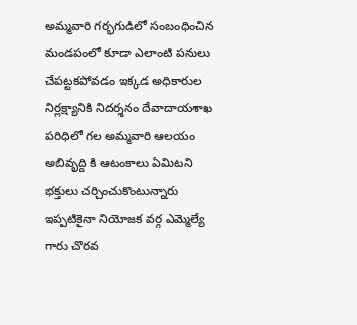అమ్మవారి గర్భగుడిలో సంబంధించిన మండపంలో కూడా ఎలాంటి పనులు చేపట్టకపోవడం ఇక్కడ అధికారుల నిర్లక్ష్యానికి నిదర్శనం దేవాదాయశాఖ పరిధిలో గల అమ్మవారి ఆలయం అబివృద్ది కి ఆటంకాలు ఏమిటని భక్తులు చర్చించుకొంటున్నారు ఇప్పటికైనా నియోజక వర్గ ఎమ్మెల్యే గారు చొరవ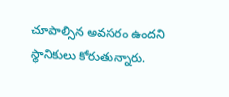చూపాల్సిన అవసరం ఉందని స్థానికులు కోరుతున్నారు.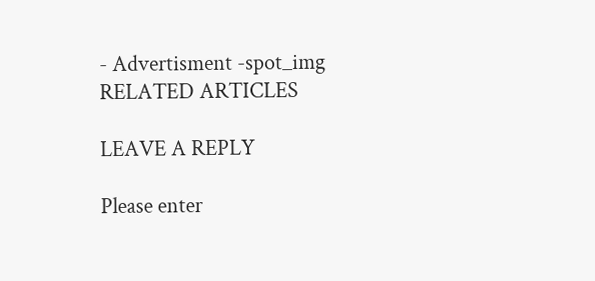- Advertisment -spot_img
RELATED ARTICLES

LEAVE A REPLY

Please enter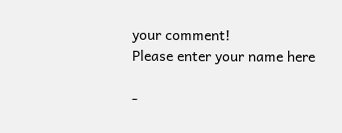your comment!
Please enter your name here

-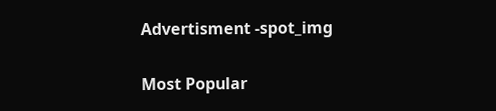Advertisment -spot_img

Most Popular